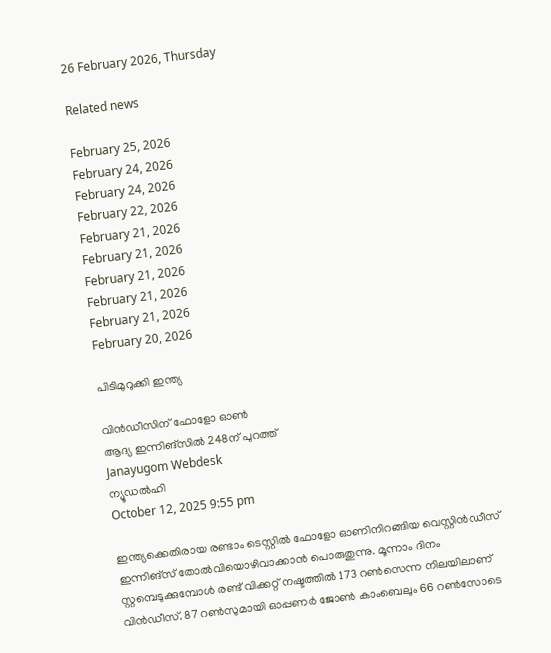26 February 2026, Thursday

Related news

February 25, 2026
February 24, 2026
February 24, 2026
February 22, 2026
February 21, 2026
February 21, 2026
February 21, 2026
February 21, 2026
February 21, 2026
February 20, 2026

പിടിമുറുക്കി ഇന്ത്യ

വിന്‍ഡീസിന് ഫോളോ ഓണ്‍
ആദ്യ ഇന്നിങ്സില്‍ 248ന് പുറത്ത്
Janayugom Webdesk
ന്യൂഡല്‍ഹി
October 12, 2025 9:55 pm

ഇന്ത്യക്കെതിരായ രണ്ടാം ടെസ്റ്റില്‍ ഫോളോ ഓണിനിറങ്ങിയ വെസ്റ്റിന്‍ഡീസ് ഇന്നിങ്സ് തോല്‍വിയൊഴിവാക്കാന്‍ പൊരുതുന്നു. മൂന്നാം ദിനം സ്റ്റമ്പെടുക്കുമ്പോള്‍ രണ്ട് വിക്കറ്റ് നഷ്ടത്തില്‍ 173 റണ്‍സെന്ന നിലയിലാണ് വിന്‍ഡീസ്. 87 റണ്‍സുമായി ഓപ്പണര്‍ ജോണ്‍ കാംബെലും 66 റണ്‍സോടെ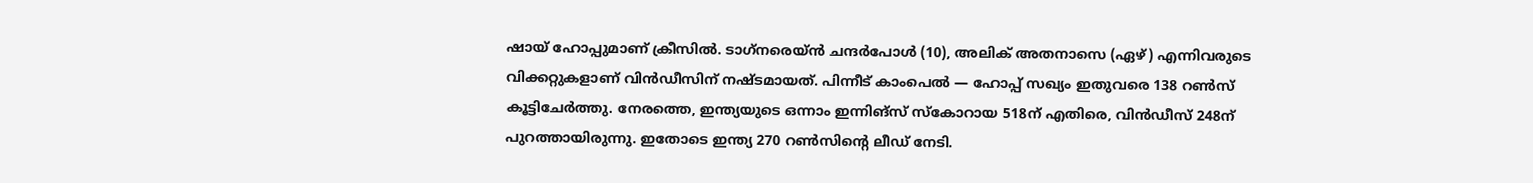ഷായ് ഹോപ്പുമാണ് ക്രീസില്‍. ടാഗ്‌നരെയ്ന്‍ ചന്ദര്‍പോള്‍ (10), അലിക് അതനാസെ (ഏഴ്) എന്നിവരുടെ വിക്കറ്റുകളാണ് വിന്‍ഡീസിന് നഷ്ടമായത്. പിന്നീട് കാംപെല്‍ — ഹോപ്പ് സഖ്യം ഇതുവരെ 138 റണ്‍സ് കൂട്ടിചേര്‍ത്തു. നേരത്തെ, ഇന്ത്യയുടെ ഒന്നാം ഇന്നിങ്സ് സ്‌കോറായ 518ന് എതിരെ, വിന്‍ഡീസ് 248ന് പുറത്തായിരുന്നു. ഇതോടെ ഇന്ത്യ 270 റണ്‍സിന്റെ ലീഡ് നേടി.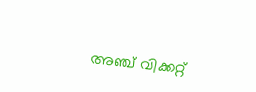അഞ്ച് വിക്കറ്റ്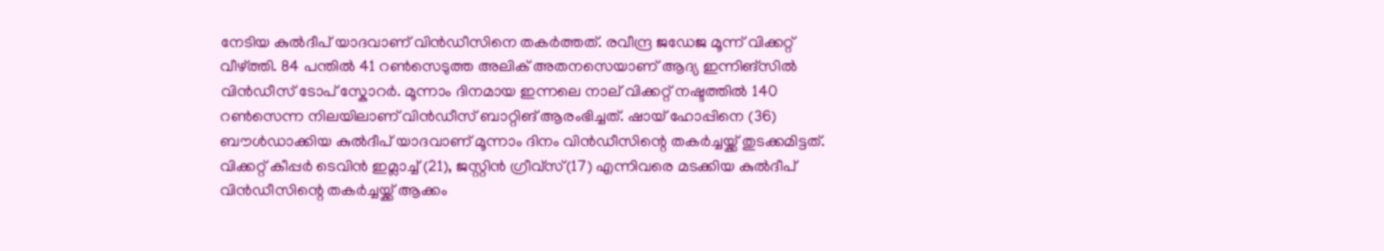നേടിയ കുല്‍ദീപ് യാദവാണ് വിന്‍ഡീസിനെ തകര്‍ത്തത്. രവീന്ദ്ര ജഡേജ മൂന്ന് വിക്കറ്റ് വീഴ്ത്തി. 84 പന്തില്‍ 41 റണ്‍സെടുത്ത അലിക് അതനസെയാണ് ആദ്യ ഇന്നിങ്സില്‍ വിന്‍ഡീസ് ടോപ് സ്കോറര്‍. മൂന്നാം ദിനമായ ഇന്നലെ നാല് വിക്കറ്റ് നഷ്ടത്തില്‍ 140 റണ്‍സെന്ന നിലയിലാണ് വിന്‍ഡീസ് ബാറ്റിങ് ആരംഭിച്ചത്. ഷായ് ഹോപ്പിനെ (36) ബൗള്‍ഡാക്കിയ കുല്‍ദീപ് യാദവാണ് മൂന്നാം ദിനം വിന്‍ഡീസിന്റെ തകര്‍ച്ചയ്ക്ക് തുടക്കമിട്ടത്. വിക്കറ്റ് കീപ്പര്‍ ടെവിന്‍ ഇമ്ലാച്ച് (21), ജസ്റ്റിന്‍ ഗ്രീവ്‌സ്(17) എന്നിവരെ മടക്കിയ കുല്‍ദീപ് വിന്‍ഡീസിന്റെ തകര്‍ച്ചയ്ക്ക് ആക്കം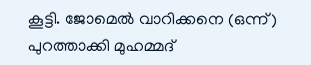കൂട്ടി. ജോമെല്‍ വാറിക്കനെ (ഒന്ന്) പുറത്താക്കി മുഹമ്മദ്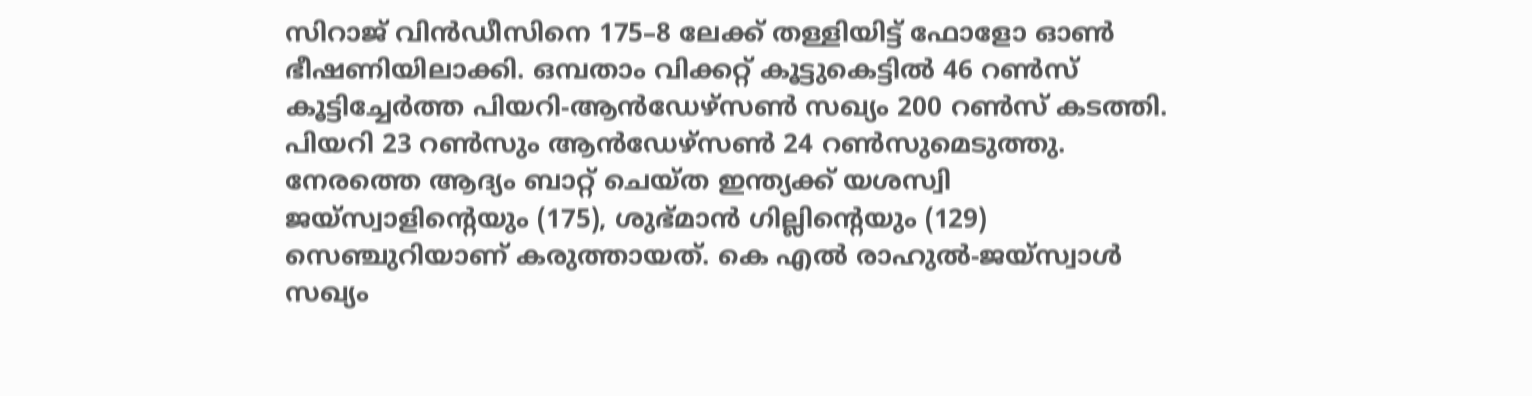സിറാജ് വിന്‍ഡീസിനെ 175–8 ലേക്ക് തള്ളിയിട്ട് ഫോളോ ഓണ്‍ ഭീഷണിയിലാക്കി. ഒമ്പതാം വിക്കറ്റ് കൂട്ടുകെട്ടില്‍ 46 റണ്‍സ് കൂട്ടിച്ചേര്‍ത്ത പിയറി-ആന്‍ഡേഴ്‌സണ്‍ സഖ്യം 200 റണ്‍സ് കടത്തി. പിയറി 23 റണ്‍സും ആന്‍ഡേഴ്സണ്‍ 24 റണ്‍സുമെടുത്തു. നേരത്തെ ആദ്യം ബാറ്റ് ചെയ്ത ഇന്ത്യക്ക് യശസ്വി ജയ്സ്വാളിന്റെയും (175), ശുഭ്മാന്‍ ഗില്ലിന്റെയും (129) സെഞ്ചുറിയാണ് കരുത്തായത്. കെ എല്‍ രാഹുല്‍-ജയ്സ്വാള്‍ സഖ്യം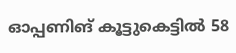ഓപ്പണിങ് കൂട്ടുകെട്ടില്‍ 58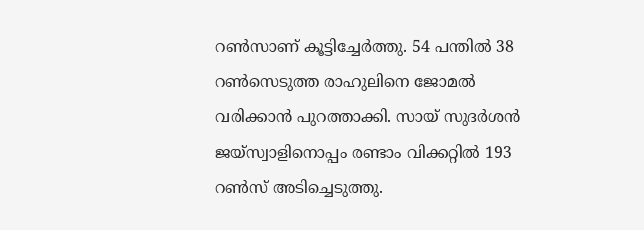റണ്‍സാണ് കൂട്ടിച്ചേര്‍ത്തു. 54 പന്തില്‍ 38 റണ്‍സെടുത്ത രാഹുലിനെ ജോമല്‍ വരിക്കാന്‍ പുറത്താക്കി. സായ് സുദര്‍ശന്‍ ജയ്സ്വാളിനൊപ്പം രണ്ടാം വിക്കറ്റില്‍ 193 റണ്‍സ് അടിച്ചെടുത്തു.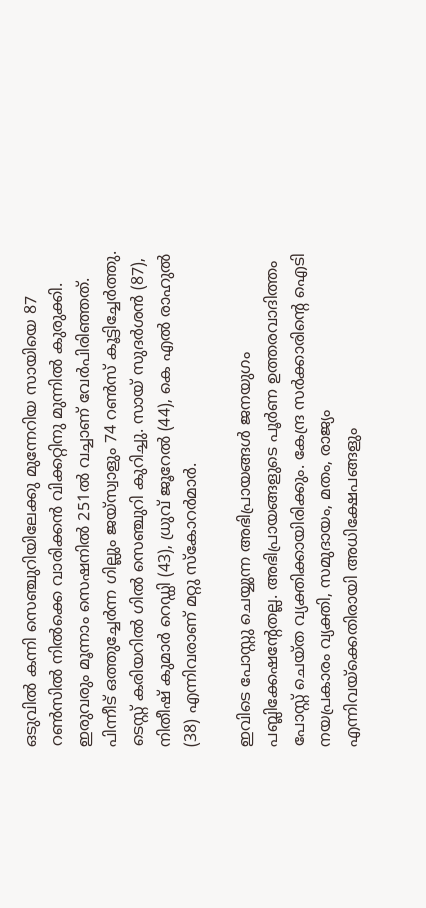ഒടുവില്‍ കന്നി സെഞ്ചുറിയിലേക്കു മുന്നേറിയ സായിയെ 87 റണ്‍സില്‍ നില്‍ക്കെ വാരിക്കന്‍ വിക്കറ്റിനു മുന്നില്‍ കുരുക്കി. ഇരുവരും മൂന്നാം സെഷനില്‍ 251ല്‍ വച്ചാണ് വേര്‍പിരിഞ്ഞത്. പിന്നീട് ഒത്തുച്ചേര്‍ന്ന ഗില്ലും ജയ്സ്വാളും 74 റണ്‍സ് കൂട്ടിച്ചേര്‍ത്തു. ടെസ്റ്റ് കരിയറില്‍ ഗില്‍ സെഞ്ചുറി കുറിച്ചു. സായ് സുദര്‍ശന്‍ (87), നിതീഷ് കുമാര്‍ റെഡ്ഡി (43), ധ്രുവ് ജൂറേല്‍ (44), കെ എല്‍ രാഹുല്‍ (38) എന്നിവരാണ് മറ്റു സ്കോറര്‍മാര്‍.

ഇവിടെ പോസ്റ്റു ചെയ്യുന്ന അഭിപ്രായങ്ങള്‍ ജനയുഗം പബ്ലിക്കേഷന്റേതല്ല. അഭിപ്രായങ്ങളുടെ പൂര്‍ണ ഉത്തരവാദിത്തം പോസ്റ്റ് ചെയ്ത വ്യക്തിക്കായിരിക്കും. കേന്ദ്ര സര്‍ക്കാരിന്റെ ഐടി നയപ്രകാരം വ്യക്തി, സമുദായം, മതം, രാജ്യം എന്നിവയ്‌ക്കെതിരായി അധിക്ഷേപങ്ങളും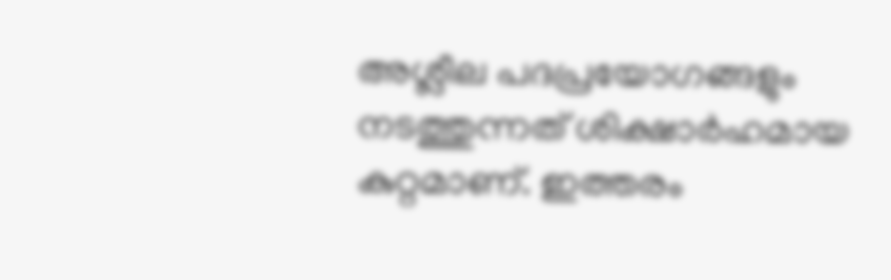അശ്ലീല പദപ്രയോഗങ്ങളും നടത്തുന്നത് ശിക്ഷാര്‍ഹമായ കുറ്റമാണ്. ഇത്തരം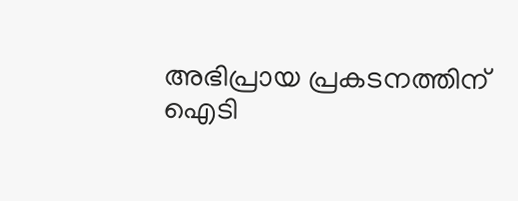അഭിപ്രായ പ്രകടനത്തിന് ഐടി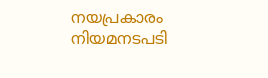നയപ്രകാരം നിയമനടപടി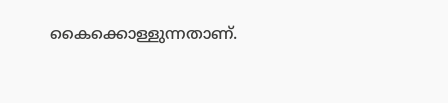കൈക്കൊള്ളുന്നതാണ്.